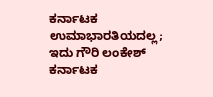ಕರ್ನಾಟಕ ಉಮಾಭಾರತಿಯದಲ್ಲ; ಇದು ಗೌರಿ ಲಂಕೇಶ್ ಕರ್ನಾಟಕ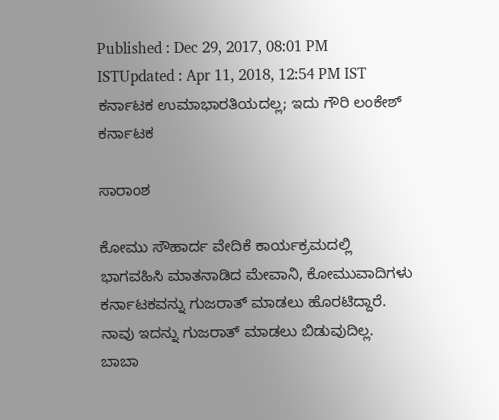Published : Dec 29, 2017, 08:01 PM ISTUpdated : Apr 11, 2018, 12:54 PM IST
ಕರ್ನಾಟಕ ಉಮಾಭಾರತಿಯದಲ್ಲ; ಇದು ಗೌರಿ ಲಂಕೇಶ್ ಕರ್ನಾಟಕ

ಸಾರಾಂಶ

ಕೋಮು ಸೌಹಾರ್ದ ವೇದಿಕೆ ಕಾರ್ಯಕ್ರಮದಲ್ಲಿ ಭಾಗವಹಿಸಿ ಮಾತನಾಡಿದ ಮೇವಾನಿ, ಕೋಮುವಾದಿಗಳು ಕರ್ನಾಟಕವನ್ನು ಗುಜರಾತ್ ಮಾಡಲು ಹೊರಟಿದ್ದಾರೆ. ನಾವು ಇದನ್ನು ಗುಜರಾತ್ ಮಾಡಲು ಬಿಡುವುದಿಲ್ಲ. ಬಾಬಾ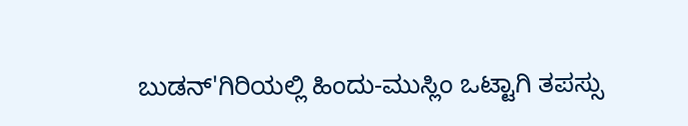ಬುಡನ್'ಗಿರಿಯಲ್ಲಿ ಹಿಂದು-ಮುಸ್ಲಿಂ ಒಟ್ಟಾಗಿ ತಪಸ್ಸು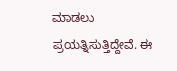ಮಾಡಲು ಪ್ರಯತ್ನಿಸುತ್ತಿದ್ದೇವೆ. ಈ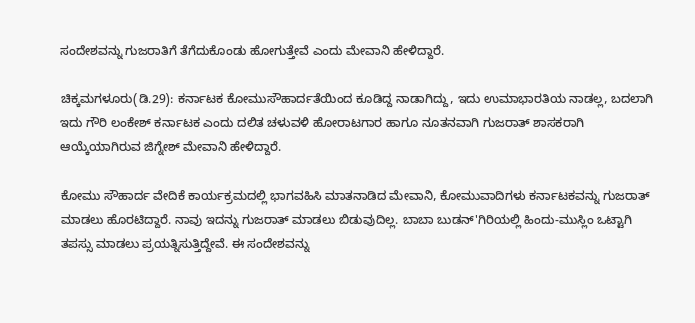ಸಂದೇಶವನ್ನು ಗುಜರಾತಿಗೆ ತೆಗೆದುಕೊಂಡು ಹೋಗುತ್ತೇವೆ ಎಂದು ಮೇವಾನಿ ಹೇಳಿದ್ದಾರೆ.

ಚಿಕ್ಕಮಗಳೂರು(ಡಿ.29): ಕರ್ನಾಟಕ ಕೋಮುಸೌಹಾರ್ದತೆಯಿಂದ ಕೂಡಿದ್ದ ನಾಡಾಗಿದ್ದು, ಇದು ಉಮಾಭಾರತಿಯ ನಾಡಲ್ಲ, ಬದಲಾಗಿ ಇದು ಗೌರಿ ಲಂಕೇಶ್ ಕರ್ನಾಟಕ ಎಂದು ದಲಿತ ಚಳುವಳಿ ಹೋರಾಟಗಾರ ಹಾಗೂ ನೂತನವಾಗಿ ಗುಜರಾತ್ ಶಾಸಕರಾಗಿ ಆಯ್ಕೆಯಾಗಿರುವ ಜಿಗ್ನೇಶ್ ಮೇವಾನಿ ಹೇಳಿದ್ದಾರೆ.

ಕೋಮು ಸೌಹಾರ್ದ ವೇದಿಕೆ ಕಾರ್ಯಕ್ರಮದಲ್ಲಿ ಭಾಗವಹಿಸಿ ಮಾತನಾಡಿದ ಮೇವಾನಿ, ಕೋಮುವಾದಿಗಳು ಕರ್ನಾಟಕವನ್ನು ಗುಜರಾತ್ ಮಾಡಲು ಹೊರಟಿದ್ದಾರೆ. ನಾವು ಇದನ್ನು ಗುಜರಾತ್ ಮಾಡಲು ಬಿಡುವುದಿಲ್ಲ. ಬಾಬಾ ಬುಡನ್'ಗಿರಿಯಲ್ಲಿ ಹಿಂದು-ಮುಸ್ಲಿಂ ಒಟ್ಟಾಗಿ ತಪಸ್ಸು ಮಾಡಲು ಪ್ರಯತ್ನಿಸುತ್ತಿದ್ದೇವೆ. ಈ ಸಂದೇಶವನ್ನು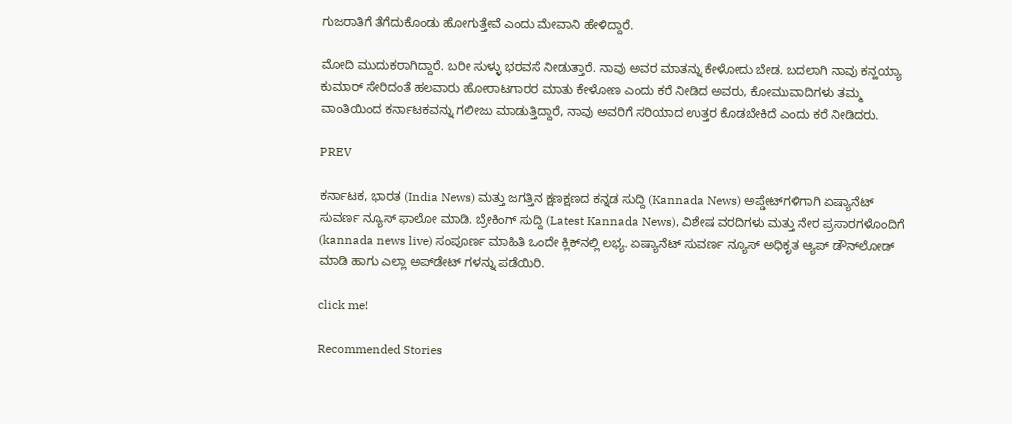ಗುಜರಾತಿಗೆ ತೆಗೆದುಕೊಂಡು ಹೋಗುತ್ತೇವೆ ಎಂದು ಮೇವಾನಿ ಹೇಳಿದ್ದಾರೆ.

ಮೋದಿ ಮುದುಕರಾಗಿದ್ದಾರೆ. ಬರೀ ಸುಳ್ಳು ಭರವಸೆ ನೀಡುತ್ತಾರೆ. ನಾವು ಅವರ ಮಾತನ್ನು ಕೇಳೋದು ಬೇಡ. ಬದಲಾಗಿ ನಾವು ಕನ್ಹಯ್ಯಾ ಕುಮಾರ್ ಸೇರಿದಂತೆ ಹಲವಾರು ಹೋರಾಟಗಾರರ ಮಾತು ಕೇಳೋಣ ಎಂದು ಕರೆ ನೀಡಿದ ಅವರು, ಕೋಮುವಾದಿಗಳು ತಮ್ಮ ವಾಂತಿಯಿಂದ ಕರ್ನಾಟಕವನ್ನು ಗಲೀಜು ಮಾಡುತ್ತಿದ್ದಾರೆ, ನಾವು ಅವರಿಗೆ ಸರಿಯಾದ ಉತ್ತರ ಕೊಡಬೇಕಿದೆ ಎಂದು ಕರೆ ನೀಡಿದರು.

PREV

ಕರ್ನಾಟಕ, ಭಾರತ (India News) ಮತ್ತು ಜಗತ್ತಿನ ಕ್ಷಣಕ್ಷಣದ ಕನ್ನಡ ಸುದ್ದಿ (Kannada News) ಅಪ್ಡೇಟ್‌ಗಳಿಗಾಗಿ ಏಷ್ಯಾನೆಟ್ ಸುವರ್ಣ ನ್ಯೂಸ್‌ ಫಾಲೋ ಮಾಡಿ. ಬ್ರೇಕಿಂಗ್ ಸುದ್ದಿ (Latest Kannada News), ವಿಶೇಷ ವರದಿಗಳು ಮತ್ತು ನೇರ ಪ್ರಸಾರಗಳೊಂದಿಗೆ (kannada news live) ಸಂಪೂರ್ಣ ಮಾಹಿತಿ ಒಂದೇ ಕ್ಲಿಕ್‌ನಲ್ಲಿ ಲಭ್ಯ. ಏಷ್ಯಾನೆಟ್ ಸುವರ್ಣ ನ್ಯೂಸ್ ಅಧಿಕೃತ ಆ್ಯಪ್ ಡೌನ್‌ಲೋಡ್ ಮಾಡಿ ಹಾಗು ಎಲ್ಲಾ ಅಪ್‌ಡೇಟ್ ಗಳನ್ನು ಪಡೆಯಿರಿ.

click me!

Recommended Stories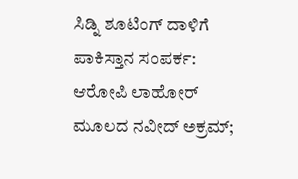ಸಿಡ್ನಿ ಶೂಟಿಂಗ್ ದಾಳಿಗೆ ಪಾಕಿಸ್ತಾನ ಸಂಪರ್ಕ: ಆರೋಪಿ ಲಾಹೋರ್ ಮೂಲದ ನವೀದ್ ಅಕ್ರಮ್;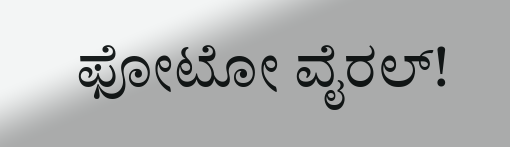ಫೋಟೋ ವೈರಲ್!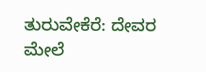ತುರುವೇಕೆರೆ: ದೇವರ ಮೇಲೆ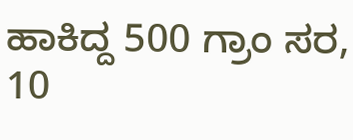ಹಾಕಿದ್ದ 500 ಗ್ರಾಂ ಸರ, 10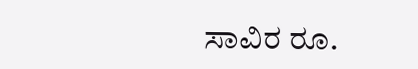ಸಾವಿರ ರೂ.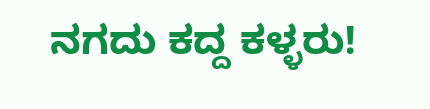ನಗದು ಕದ್ದ ಕಳ್ಳರು!